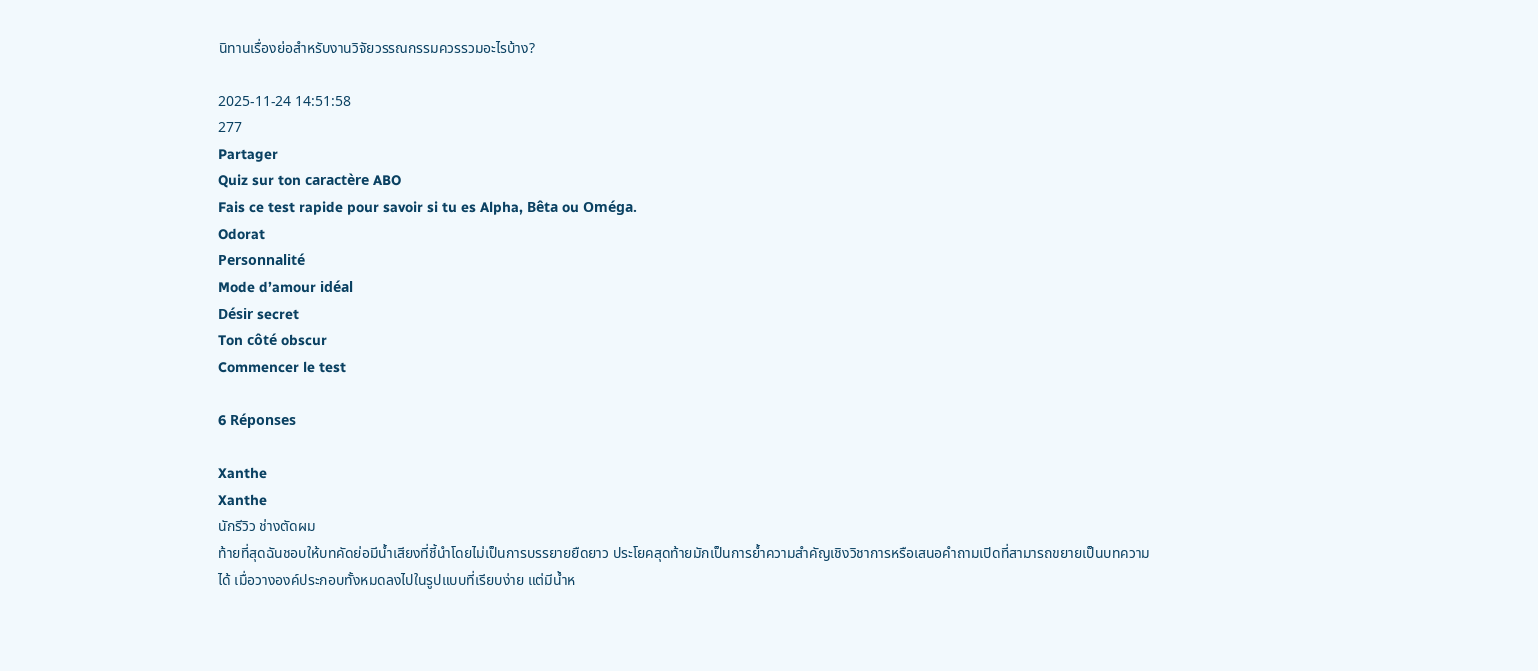นิทานเรื่องย่อสำหรับงานวิจัยวรรณกรรมควรรวมอะไรบ้าง?

2025-11-24 14:51:58
277
Partager
Quiz sur ton caractère ABO
Fais ce test rapide pour savoir si tu es Alpha, Bêta ou Oméga.
Odorat
Personnalité
Mode d’amour idéal
Désir secret
Ton côté obscur
Commencer le test

6 Réponses

Xanthe
Xanthe
นักรีวิว ช่างตัดผม
ท้ายที่สุดฉันชอบให้บทคัดย่อมีน้ำเสียงที่ชี้นำโดยไม่เป็นการบรรยายยืดยาว ประโยคสุดท้ายมักเป็นการย้ำความสำคัญเชิงวิชาการหรือเสนอคำถามเปิดที่สามารถขยายเป็นบทความได้ เมื่อวางองค์ประกอบทั้งหมดลงไปในรูปแบบที่เรียบง่าย แต่มีน้ำห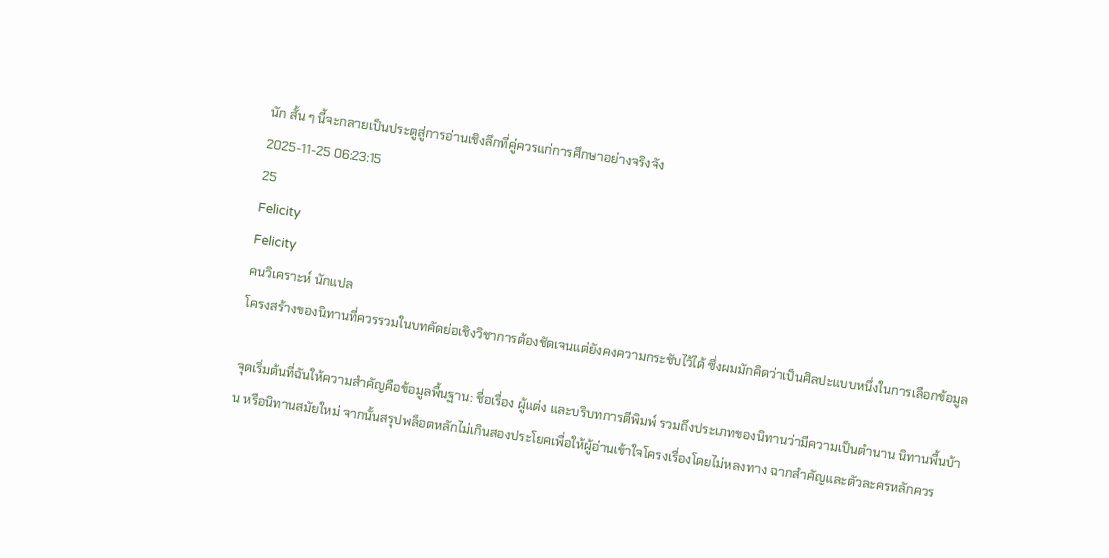นัก สั้น ๆ นี้จะกลายเป็นประตูสู่การอ่านเชิงลึกที่คู่ควรแก่การศึกษาอย่างจริงจัง
2025-11-25 06:23:15
25
Felicity
Felicity
คนวิเคราะห์ นักแปล
โครงสร้างของนิทานที่ควรรวมในบทคัดย่อเชิงวิชาการต้องชัดเจนแต่ยังคงความกระชับไว้ได้ ซึ่งผมมักคิดว่าเป็นศิลปะแบบหนึ่งในการเลือกข้อมูล

จุดเริ่มต้นที่ฉันให้ความสำคัญคือข้อมูลพื้นฐาน: ชื่อเรื่อง ผู้แต่ง และบริบทการตีพิมพ์ รวมถึงประเภทของนิทานว่ามีความเป็นตำนาน นิทานพื้นบ้าน หรือนิทานสมัยใหม่ จากนั้นสรุปพล็อตหลักไม่เกินสองประโยคเพื่อให้ผู้อ่านเข้าใจโครงเรื่องโดยไม่หลงทาง ฉากสำคัญและตัวละครหลักควร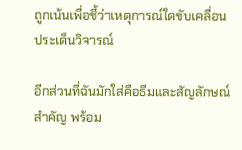ถูกเน้นเพื่อชี้ว่าเหตุการณ์ใดขับเคลื่อนประเด็นวิจารณ์

อีกส่วนที่ฉันมักใส่คือธีมและสัญลักษณ์สำคัญ พร้อม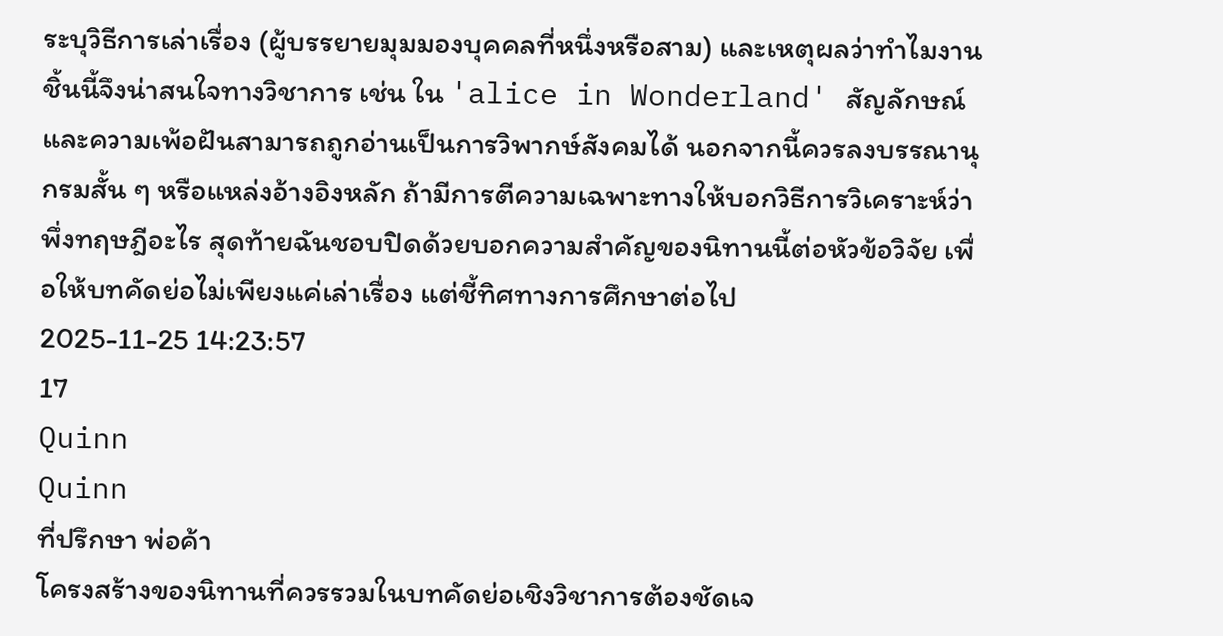ระบุวิธีการเล่าเรื่อง (ผู้บรรยายมุมมองบุคคลที่หนึ่งหรือสาม) และเหตุผลว่าทำไมงานชิ้นนี้จึงน่าสนใจทางวิชาการ เช่น ใน 'alice in Wonderland' สัญลักษณ์และความเพ้อฝันสามารถถูกอ่านเป็นการวิพากษ์สังคมได้ นอกจากนี้ควรลงบรรณานุกรมสั้น ๆ หรือแหล่งอ้างอิงหลัก ถ้ามีการตีความเฉพาะทางให้บอกวิธีการวิเคราะห์ว่าพึ่งทฤษฎีอะไร สุดท้ายฉันชอบปิดด้วยบอกความสำคัญของนิทานนี้ต่อหัวข้อวิจัย เพื่อให้บทคัดย่อไม่เพียงแค่เล่าเรื่อง แต่ชี้ทิศทางการศึกษาต่อไป
2025-11-25 14:23:57
17
Quinn
Quinn
ที่ปรึกษา พ่อค้า
โครงสร้างของนิทานที่ควรรวมในบทคัดย่อเชิงวิชาการต้องชัดเจ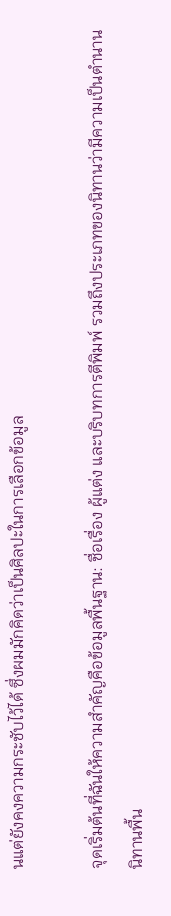นแต่ยังคงความกระชับไว้ได้ ซึ่งผมมักคิดว่าเป็นศิลปะในการเลือกข้อมูล

จุดเริ่มต้นที่ฉันให้ความสำคัญคือข้อมูลพื้นฐาน: ชื่อเรื่อง ผู้แต่ง และบริบทการตีพิมพ์ รวมถึงประเภทของนิทานว่ามีความเป็นตำนาน นิทานพื้น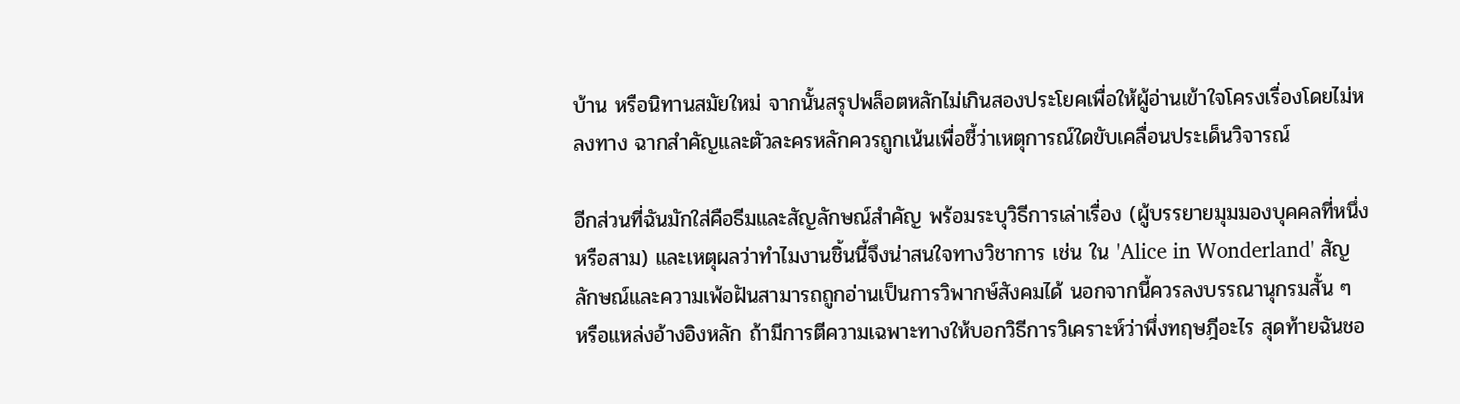บ้าน หรือนิทานสมัยใหม่ จากนั้นสรุปพล็อตหลักไม่เกินสองประโยคเพื่อให้ผู้อ่านเข้าใจโครงเรื่องโดยไม่หลงทาง ฉากสำคัญและตัวละครหลักควรถูกเน้นเพื่อชี้ว่าเหตุการณ์ใดขับเคลื่อนประเด็นวิจารณ์

อีกส่วนที่ฉันมักใส่คือธีมและสัญลักษณ์สำคัญ พร้อมระบุวิธีการเล่าเรื่อง (ผู้บรรยายมุมมองบุคคลที่หนึ่งหรือสาม) และเหตุผลว่าทำไมงานชิ้นนี้จึงน่าสนใจทางวิชาการ เช่น ใน 'Alice in Wonderland' สัญลักษณ์และความเพ้อฝันสามารถถูกอ่านเป็นการวิพากษ์สังคมได้ นอกจากนี้ควรลงบรรณานุกรมสั้น ๆ หรือแหล่งอ้างอิงหลัก ถ้ามีการตีความเฉพาะทางให้บอกวิธีการวิเคราะห์ว่าพึ่งทฤษฎีอะไร สุดท้ายฉันชอ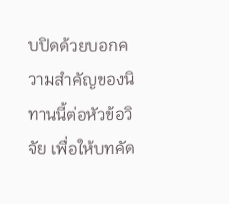บปิดด้วยบอกความสำคัญของนิทานนี้ต่อหัวข้อวิจัย เพื่อให้บทคัด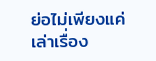ย่อไม่เพียงแค่เล่าเรื่อง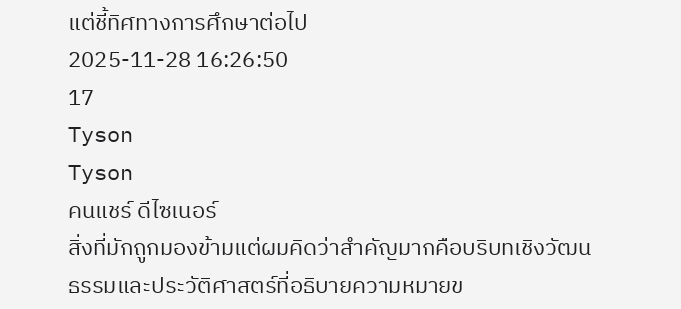แต่ชี้ทิศทางการศึกษาต่อไป
2025-11-28 16:26:50
17
Tyson
Tyson
คนแชร์ ดีไซเนอร์
สิ่งที่มักถูกมองข้ามแต่ผมคิดว่าสำคัญมากคือบริบทเชิงวัฒนธรรมและประวัติศาสตร์ที่อธิบายความหมายข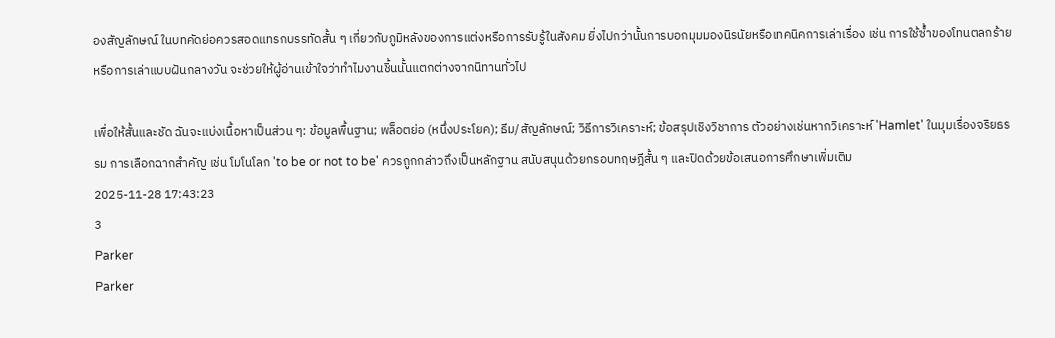องสัญลักษณ์ ในบทคัดย่อควรสอดแทรกบรรทัดสั้น ๆ เกี่ยวกับภูมิหลังของการแต่งหรือการรับรู้ในสังคม ยิ่งไปกว่านั้นการบอกมุมมองนิรนัยหรือเทคนิคการเล่าเรื่อง เช่น การใช้ซ้ำของโทนตลกร้ายหรือการเล่าแบบฝันกลางวัน จะช่วยให้ผู้อ่านเข้าใจว่าทำไมงานชิ้นนั้นแตกต่างจากนิทานทั่วไป

เพื่อให้สั้นและชัด ฉันจะแบ่งเนื้อหาเป็นส่วน ๆ: ข้อมูลพื้นฐาน; พล็อตย่อ (หนึ่งประโยค); ธีม/สัญลักษณ์; วิธีการวิเคราะห์; ข้อสรุปเชิงวิชาการ ตัวอย่างเช่นหากวิเคราะห์ 'Hamlet' ในมุมเรื่องจริยธรรม การเลือกฉากสำคัญ เช่น โมโนโลก 'to be or not to be' ควรถูกกล่าวถึงเป็นหลักฐาน สนับสนุนด้วยกรอบทฤษฎีสั้น ๆ และปิดด้วยข้อเสนอการศึกษาเพิ่มเติม
2025-11-28 17:43:23
3
Parker
Parker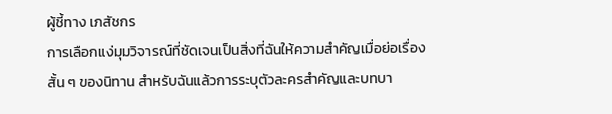ผู้ชี้ทาง เภสัชกร
การเลือกแง่มุมวิจารณ์ที่ชัดเจนเป็นสิ่งที่ฉันให้ความสำคัญเมื่อย่อเรื่องสั้น ๆ ของนิทาน สำหรับฉันแล้วการระบุตัวละครสำคัญและบทบา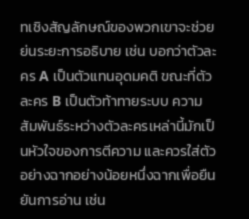ทเชิงสัญลักษณ์ของพวกเขาจะช่วยย่นระยะการอธิบาย เช่น บอกว่าตัวละคร A เป็นตัวแทนอุดมคติ ขณะที่ตัวละคร B เป็นตัวท้าทายระบบ ความสัมพันธ์ระหว่างตัวละครเหล่านี้มักเป็นหัวใจของการตีความ และควรใส่ตัวอย่างฉากอย่างน้อยหนึ่งฉากเพื่อยืนยันการอ่าน เช่น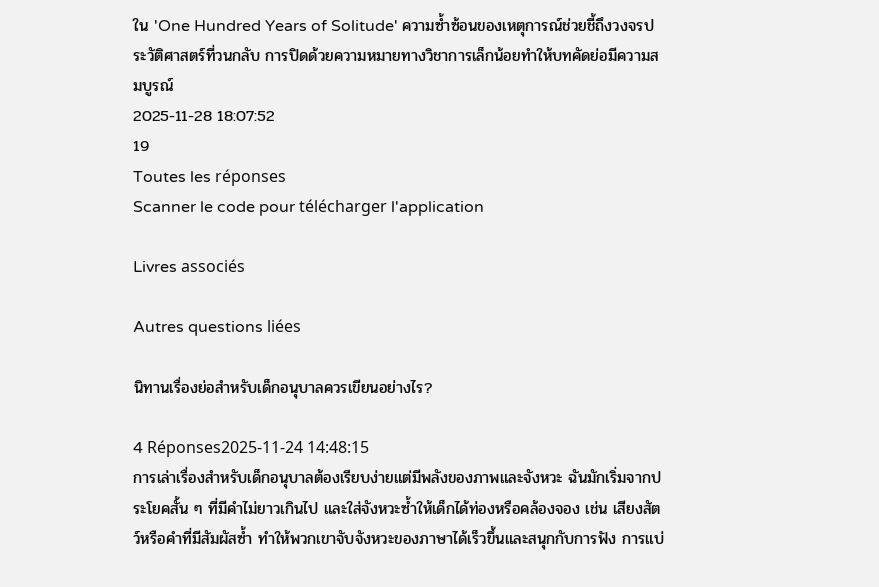ใน 'One Hundred Years of Solitude' ความซ้ำซ้อนของเหตุการณ์ช่วยชี้ถึงวงจรประวัติศาสตร์ที่วนกลับ การปิดด้วยความหมายทางวิชาการเล็กน้อยทำให้บทคัดย่อมีความสมบูรณ์
2025-11-28 18:07:52
19
Toutes les réponses
Scanner le code pour télécharger l'application

Livres associés

Autres questions liées

นิทานเรื่องย่อสำหรับเด็กอนุบาลควรเขียนอย่างไร?

4 Réponses2025-11-24 14:48:15
การเล่าเรื่องสำหรับเด็กอนุบาลต้องเรียบง่ายแต่มีพลังของภาพและจังหวะ ฉันมักเริ่มจากประโยคสั้น ๆ ที่มีคำไม่ยาวเกินไป และใส่จังหวะซ้ำให้เด็กได้ท่องหรือคล้องจอง เช่น เสียงสัตว์หรือคำที่มีสัมผัสซ้ำ ทำให้พวกเขาจับจังหวะของภาษาได้เร็วขึ้นและสนุกกับการฟัง การแบ่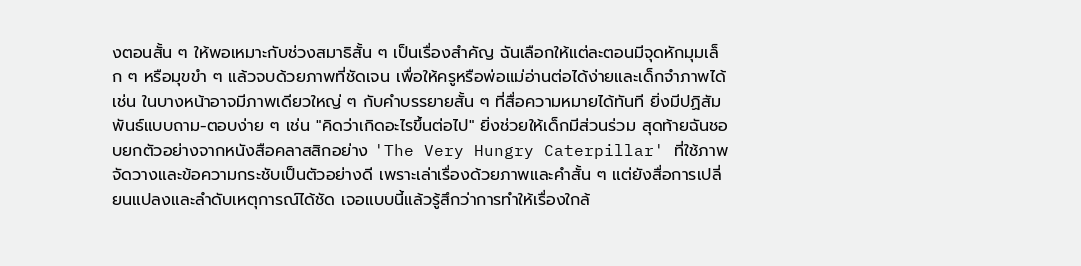งตอนสั้น ๆ ให้พอเหมาะกับช่วงสมาธิสั้น ๆ เป็นเรื่องสำคัญ ฉันเลือกให้แต่ละตอนมีจุดหักมุมเล็ก ๆ หรือมุขขำ ๆ แล้วจบด้วยภาพที่ชัดเจน เพื่อให้ครูหรือพ่อแม่อ่านต่อได้ง่ายและเด็กจำภาพได้ เช่น ในบางหน้าอาจมีภาพเดียวใหญ่ ๆ กับคำบรรยายสั้น ๆ ที่สื่อความหมายได้ทันที ยิ่งมีปฏิสัมพันธ์แบบถาม-ตอบง่าย ๆ เช่น "คิดว่าเกิดอะไรขึ้นต่อไป" ยิ่งช่วยให้เด็กมีส่วนร่วม สุดท้ายฉันชอบยกตัวอย่างจากหนังสือคลาสสิกอย่าง 'The Very Hungry Caterpillar' ที่ใช้ภาพจัดวางและข้อความกระชับเป็นตัวอย่างดี เพราะเล่าเรื่องด้วยภาพและคำสั้น ๆ แต่ยังสื่อการเปลี่ยนแปลงและลำดับเหตุการณ์ได้ชัด เจอแบบนี้แล้วรู้สึกว่าการทำให้เรื่องใกล้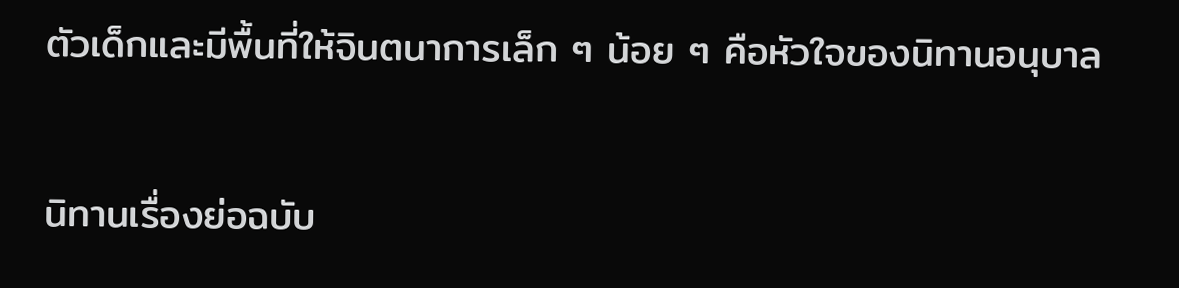ตัวเด็กและมีพื้นที่ให้จินตนาการเล็ก ๆ น้อย ๆ คือหัวใจของนิทานอนุบาล

นิทานเรื่องย่อฉบับ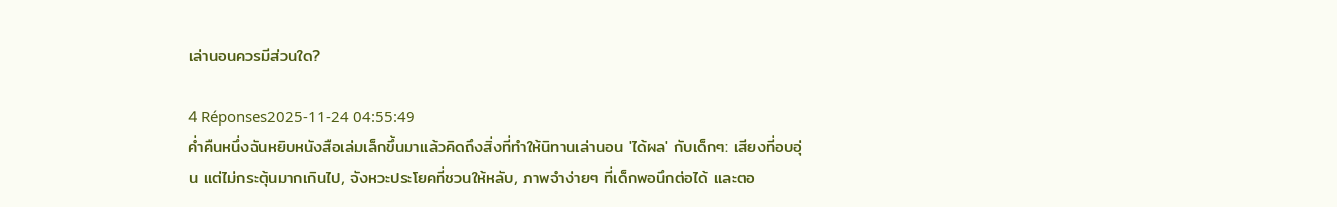เล่านอนควรมีส่วนใด?

4 Réponses2025-11-24 04:55:49
ค่ำคืนหนึ่งฉันหยิบหนังสือเล่มเล็กขึ้นมาแล้วคิดถึงสิ่งที่ทำให้นิทานเล่านอน 'ได้ผล' กับเด็กๆ: เสียงที่อบอุ่น แต่ไม่กระตุ้นมากเกินไป, จังหวะประโยคที่ชวนให้หลับ, ภาพจำง่ายๆ ที่เด็กพอนึกต่อได้ และตอ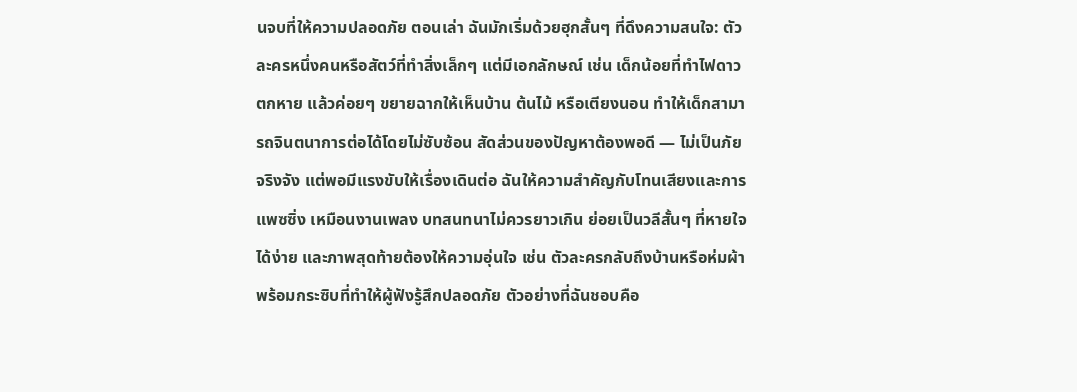นจบที่ให้ความปลอดภัย ตอนเล่า ฉันมักเริ่มด้วยฮุกสั้นๆ ที่ดึงความสนใจ: ตัวละครหนึ่งคนหรือสัตว์ที่ทำสิ่งเล็กๆ แต่มีเอกลักษณ์ เช่น เด็กน้อยที่ทำไฟดาวตกหาย แล้วค่อยๆ ขยายฉากให้เห็นบ้าน ต้นไม้ หรือเตียงนอน ทำให้เด็กสามารถจินตนาการต่อได้โดยไม่ซับซ้อน สัดส่วนของปัญหาต้องพอดี — ไม่เป็นภัยจริงจัง แต่พอมีแรงขับให้เรื่องเดินต่อ ฉันให้ความสำคัญกับโทนเสียงและการแพซซิ่ง เหมือนงานเพลง บทสนทนาไม่ควรยาวเกิน ย่อยเป็นวลีสั้นๆ ที่หายใจได้ง่าย และภาพสุดท้ายต้องให้ความอุ่นใจ เช่น ตัวละครกลับถึงบ้านหรือห่มผ้าพร้อมกระซิบที่ทำให้ผู้ฟังรู้สึกปลอดภัย ตัวอย่างที่ฉันชอบคือ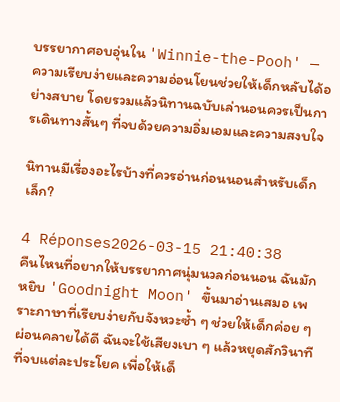บรรยากาศอบอุ่นใน 'Winnie-the-Pooh' — ความเรียบง่ายและความอ่อนโยนช่วยให้เด็กหลับได้อย่างสบาย โดยรวมแล้วนิทานฉบับเล่านอนควรเป็นการเดินทางสั้นๆ ที่จบด้วยความอิ่มเอมและความสงบใจ

นิทานมีเรื่องอะไรบ้างที่ควรอ่านก่อนนอนสำหรับเด็กเล็ก?

4 Réponses2026-03-15 21:40:38
คืนไหนที่อยากให้บรรยากาศนุ่มนวลก่อนนอน ฉันมักหยิบ 'Goodnight Moon' ขึ้นมาอ่านเสมอ เพราะภาษาที่เรียบง่ายกับจังหวะซ้ำ ๆ ช่วยให้เด็กค่อย ๆ ผ่อนคลายได้ดี ฉันจะใช้เสียงเบา ๆ แล้วหยุดสักวินาทีที่จบแต่ละประโยค เพื่อให้เด็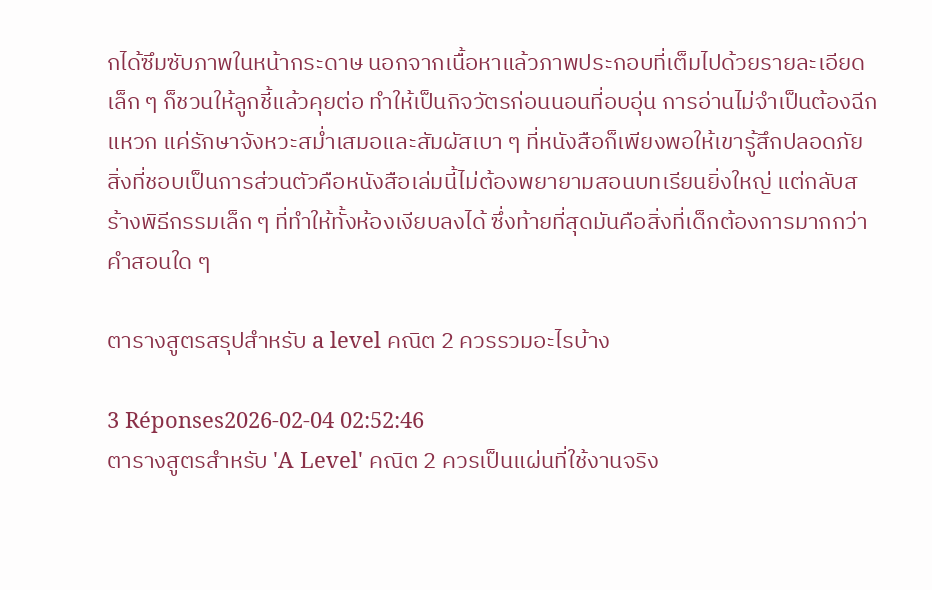กได้ซึมซับภาพในหน้ากระดาษ นอกจากเนื้อหาแล้วภาพประกอบที่เต็มไปด้วยรายละเอียดเล็ก ๆ ก็ชวนให้ลูกชี้แล้วคุยต่อ ทำให้เป็นกิจวัตรก่อนนอนที่อบอุ่น การอ่านไม่จำเป็นต้องฉีกแหวก แค่รักษาจังหวะสม่ำเสมอและสัมผัสเบา ๆ ที่หนังสือก็เพียงพอให้เขารู้สึกปลอดภัย สิ่งที่ชอบเป็นการส่วนตัวคือหนังสือเล่มนี้ไม่ต้องพยายามสอนบทเรียนยิ่งใหญ่ แต่กลับสร้างพิธีกรรมเล็ก ๆ ที่ทำให้ทั้งห้องเงียบลงได้ ซึ่งท้ายที่สุดมันคือสิ่งที่เด็กต้องการมากกว่าคำสอนใด ๆ

ตารางสูตรสรุปสำหรับ a level คณิต 2 ควรรวมอะไรบ้าง

3 Réponses2026-02-04 02:52:46
ตารางสูตรสำหรับ 'A Level' คณิต 2 ควรเป็นแผ่นที่ใช้งานจริง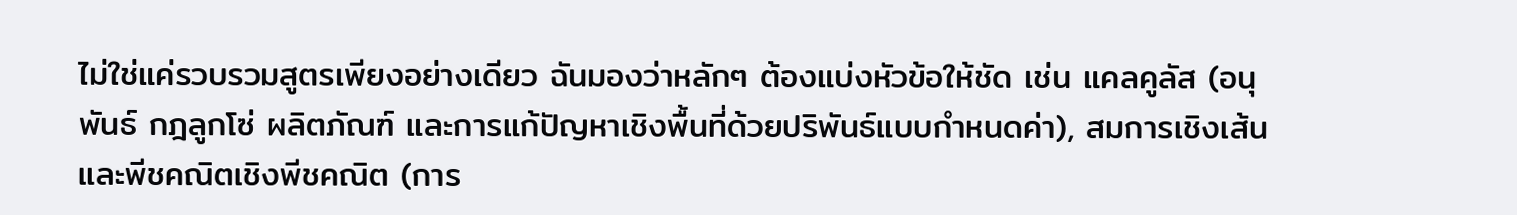ไม่ใช่แค่รวบรวมสูตรเพียงอย่างเดียว ฉันมองว่าหลักๆ ต้องแบ่งหัวข้อให้ชัด เช่น แคลคูลัส (อนุพันธ์ กฎลูกโซ่ ผลิตภัณฑ์ และการแก้ปัญหาเชิงพื้นที่ด้วยปริพันธ์แบบกำหนดค่า), สมการเชิงเส้นและพีชคณิตเชิงพีชคณิต (การ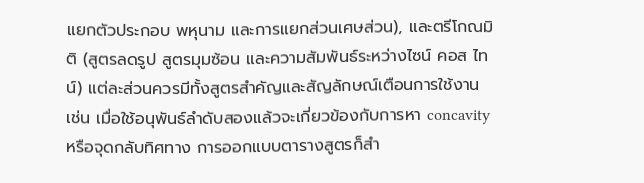แยกตัวประกอบ พหุนาม และการแยกส่วนเศษส่วน), และตรีโกณมิติ (สูตรลดรูป สูตรมุมซ้อน และความสัมพันธ์ระหว่างไซน์ คอส ไทน์) แต่ละส่วนควรมีทั้งสูตรสำคัญและสัญลักษณ์เตือนการใช้งาน เช่น เมื่อใช้อนุพันธ์ลำดับสองแล้วจะเกี่ยวข้องกับการหา concavity หรือจุดกลับทิศทาง การออกแบบตารางสูตรก็สำ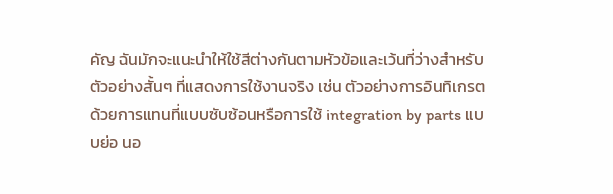คัญ ฉันมักจะแนะนำให้ใช้สีต่างกันตามหัวข้อและเว้นที่ว่างสำหรับตัวอย่างสั้นๆ ที่แสดงการใช้งานจริง เช่น ตัวอย่างการอินทิเกรตด้วยการแทนที่แบบซับซ้อนหรือการใช้ integration by parts แบบย่อ นอ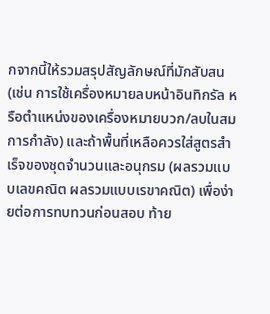กจากนี้ให้รวมสรุปสัญลักษณ์ที่มักสับสน (เช่น การใช้เครื่องหมายลบหน้าอินทิกรัล หรือตำแหน่งของเครื่องหมายบวก/ลบในสมการกำลัง) และถ้าพื้นที่เหลือควรใส่สูตรสำเร็จของชุดจำนวนและอนุกรม (ผลรวมแบบเลขคณิต ผลรวมแบบเรขาคณิต) เพื่อง่ายต่อการทบทวนก่อนสอบ ท้าย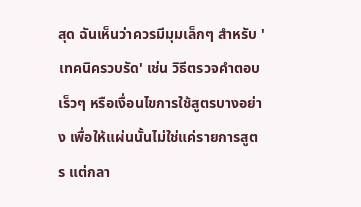สุด ฉันเห็นว่าควรมีมุมเล็กๆ สำหรับ 'เทคนิครวบรัด' เช่น วิธีตรวจคำตอบเร็วๆ หรือเงื่อนไขการใช้สูตรบางอย่าง เพื่อให้แผ่นนั้นไม่ใช่แค่รายการสูตร แต่กลา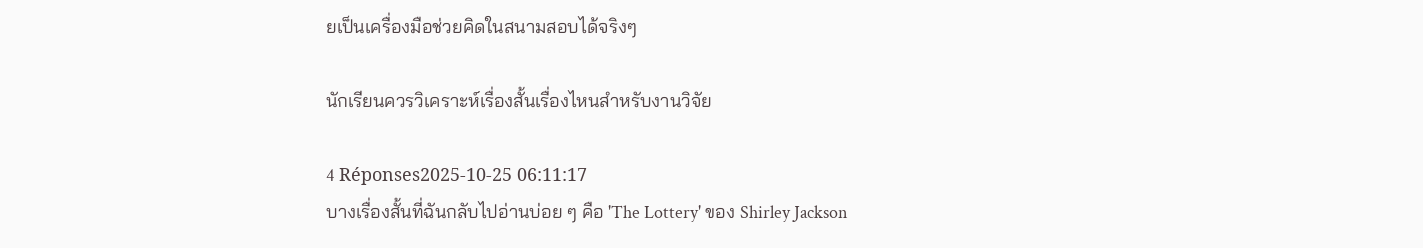ยเป็นเครื่องมือช่วยคิดในสนามสอบได้จริงๆ

นักเรียนควรวิเคราะห์เรื่องสั้นเรื่องไหนสำหรับงานวิจัย

4 Réponses2025-10-25 06:11:17
บางเรื่องสั้นที่ฉันกลับไปอ่านบ่อย ๆ คือ 'The Lottery' ของ Shirley Jackson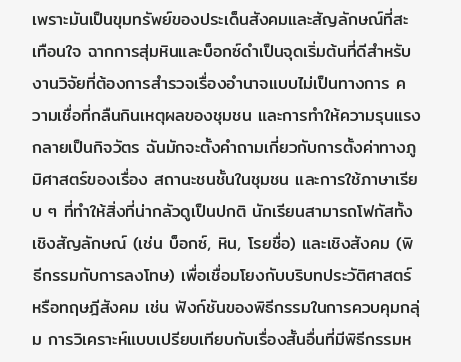เพราะมันเป็นขุมทรัพย์ของประเด็นสังคมและสัญลักษณ์ที่สะเทือนใจ ฉากการสุ่มหินและบ็อกซ์ดำเป็นจุดเริ่มต้นที่ดีสำหรับงานวิจัยที่ต้องการสำรวจเรื่องอำนาจแบบไม่เป็นทางการ ความเชื่อที่กลืนกินเหตุผลของชุมชน และการทำให้ความรุนแรงกลายเป็นกิจวัตร ฉันมักจะตั้งคำถามเกี่ยวกับการตั้งค่าทางภูมิศาสตร์ของเรื่อง สถานะชนชั้นในชุมชน และการใช้ภาษาเรียบ ๆ ที่ทำให้สิ่งที่น่ากลัวดูเป็นปกติ นักเรียนสามารถโฟกัสทั้งเชิงสัญลักษณ์ (เช่น บ็อกซ์, หิน, โรยชื่อ) และเชิงสังคม (พิธีกรรมกับการลงโทษ) เพื่อเชื่อมโยงกับบริบทประวัติศาสตร์หรือทฤษฎีสังคม เช่น ฟังก์ชันของพิธีกรรมในการควบคุมกลุ่ม การวิเคราะห์แบบเปรียบเทียบกับเรื่องสั้นอื่นที่มีพิธีกรรมห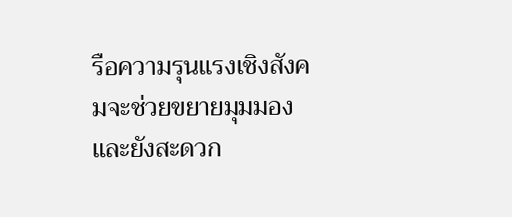รือความรุนแรงเชิงสังคมจะช่วยขยายมุมมอง และยังสะดวก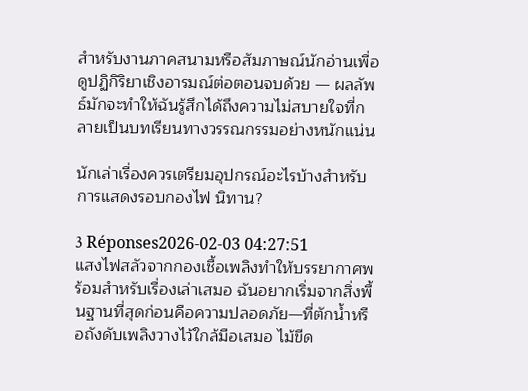สำหรับงานภาคสนามหรือสัมภาษณ์นักอ่านเพื่อดูปฏิกิริยาเชิงอารมณ์ต่อตอนจบด้วย — ผลลัพธ์มักจะทำให้ฉันรู้สึกได้ถึงความไม่สบายใจที่กลายเป็นบทเรียนทางวรรณกรรมอย่างหนักแน่น

นักเล่าเรื่องควรเตรียมอุปกรณ์อะไรบ้างสำหรับ การแสดงรอบกองไฟ นิทาน?

3 Réponses2026-02-03 04:27:51
แสงไฟสลัวจากกองเชื้อเพลิงทำให้บรรยากาศพร้อมสำหรับเรื่องเล่าเสมอ ฉันอยากเริ่มจากสิ่งพื้นฐานที่สุดก่อนคือความปลอดภัย—ที่ตักน้ำหรือถังดับเพลิงวางไว้ใกล้มือเสมอ ไม้ขีด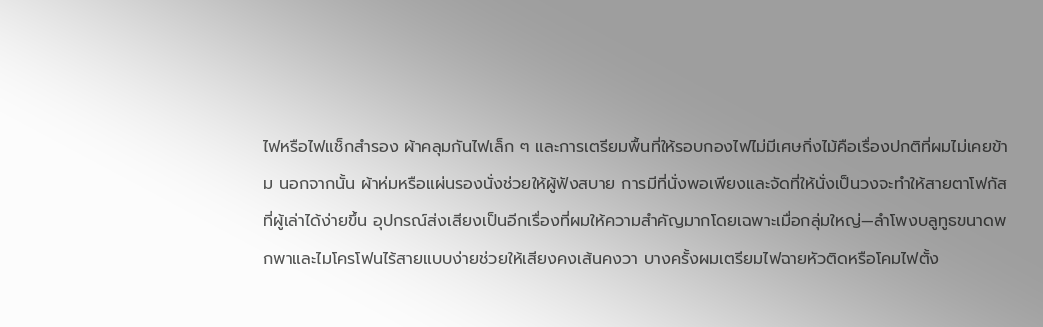ไฟหรือไฟแช็กสำรอง ผ้าคลุมกันไฟเล็ก ๆ และการเตรียมพื้นที่ให้รอบกองไฟไม่มีเศษกิ่งไม้คือเรื่องปกติที่ผมไม่เคยข้าม นอกจากนั้น ผ้าห่มหรือแผ่นรองนั่งช่วยให้ผู้ฟังสบาย การมีที่นั่งพอเพียงและจัดที่ให้นั่งเป็นวงจะทำให้สายตาโฟกัสที่ผู้เล่าได้ง่ายขึ้น อุปกรณ์ส่งเสียงเป็นอีกเรื่องที่ผมให้ความสำคัญมากโดยเฉพาะเมื่อกลุ่มใหญ่—ลำโพงบลูทูธขนาดพกพาและไมโครโฟนไร้สายแบบง่ายช่วยให้เสียงคงเส้นคงวา บางครั้งผมเตรียมไฟฉายหัวติดหรือโคมไฟตั้ง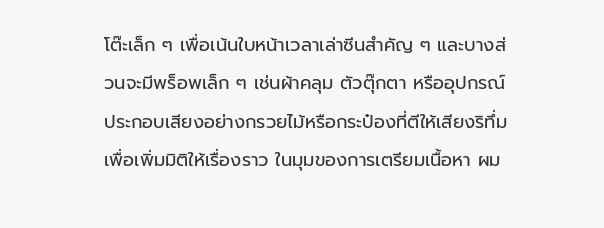โต๊ะเล็ก ๆ เพื่อเน้นใบหน้าเวลาเล่าซีนสำคัญ ๆ และบางส่วนจะมีพร็อพเล็ก ๆ เช่นผ้าคลุม ตัวตุ๊กตา หรืออุปกรณ์ประกอบเสียงอย่างกรวยไม้หรือกระป๋องที่ตีให้เสียงริทึ่ม เพื่อเพิ่มมิติให้เรื่องราว ในมุมของการเตรียมเนื้อหา ผม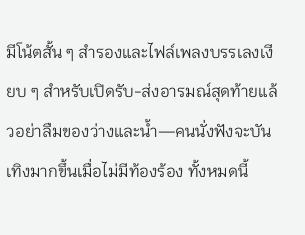มีโน้ตสั้น ๆ สำรองและไฟล์เพลงบรรเลงเงียบ ๆ สำหรับเปิดรับ-ส่งอารมณ์สุดท้ายแล้วอย่าลืมของว่างและน้ำ—คนนั่งฟังจะบันเทิงมากขึ้นเมื่อไม่มีท้องร้อง ทั้งหมดนี้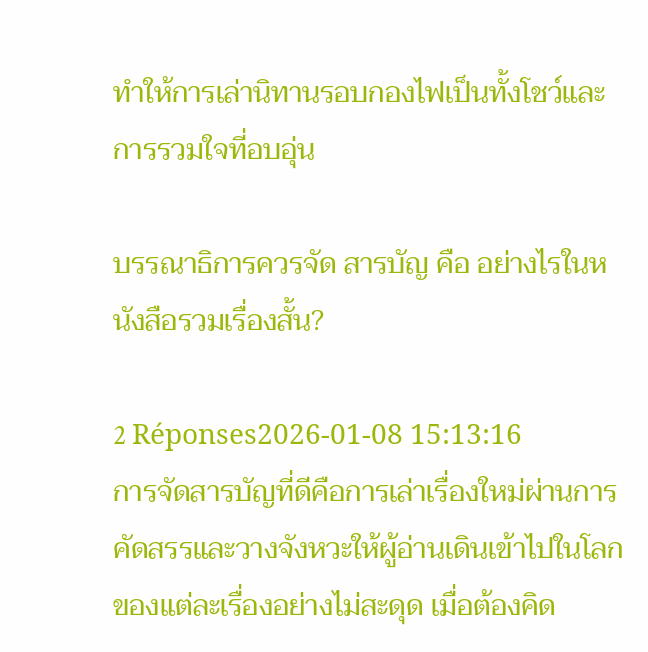ทำให้การเล่านิทานรอบกองไฟเป็นทั้งโชว์และการรวมใจที่อบอุ่น

บรรณาธิการควรจัด สารบัญ คือ อย่างไรในหนังสือรวมเรื่องสั้น?

2 Réponses2026-01-08 15:13:16
การจัดสารบัญที่ดีคือการเล่าเรื่องใหม่ผ่านการคัดสรรและวางจังหวะให้ผู้อ่านเดินเข้าไปในโลกของแต่ละเรื่องอย่างไม่สะดุด เมื่อต้องคิด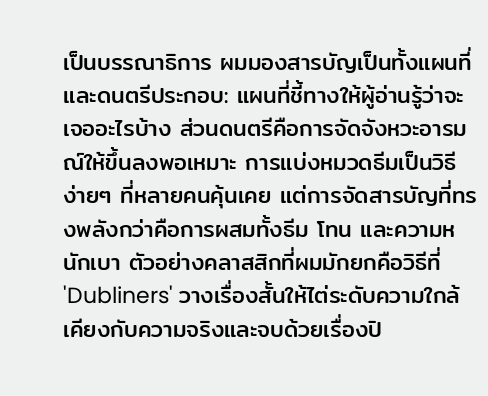เป็นบรรณาธิการ ผมมองสารบัญเป็นทั้งแผนที่และดนตรีประกอบ: แผนที่ชี้ทางให้ผู้อ่านรู้ว่าจะเจออะไรบ้าง ส่วนดนตรีคือการจัดจังหวะอารมณ์ให้ขึ้นลงพอเหมาะ การแบ่งหมวดธีมเป็นวิธีง่ายๆ ที่หลายคนคุ้นเคย แต่การจัดสารบัญที่ทรงพลังกว่าคือการผสมทั้งธีม โทน และความหนักเบา ตัวอย่างคลาสสิกที่ผมมักยกคือวิธีที่ 'Dubliners' วางเรื่องสั้นให้ไต่ระดับความใกล้เคียงกับความจริงและจบด้วยเรื่องปิ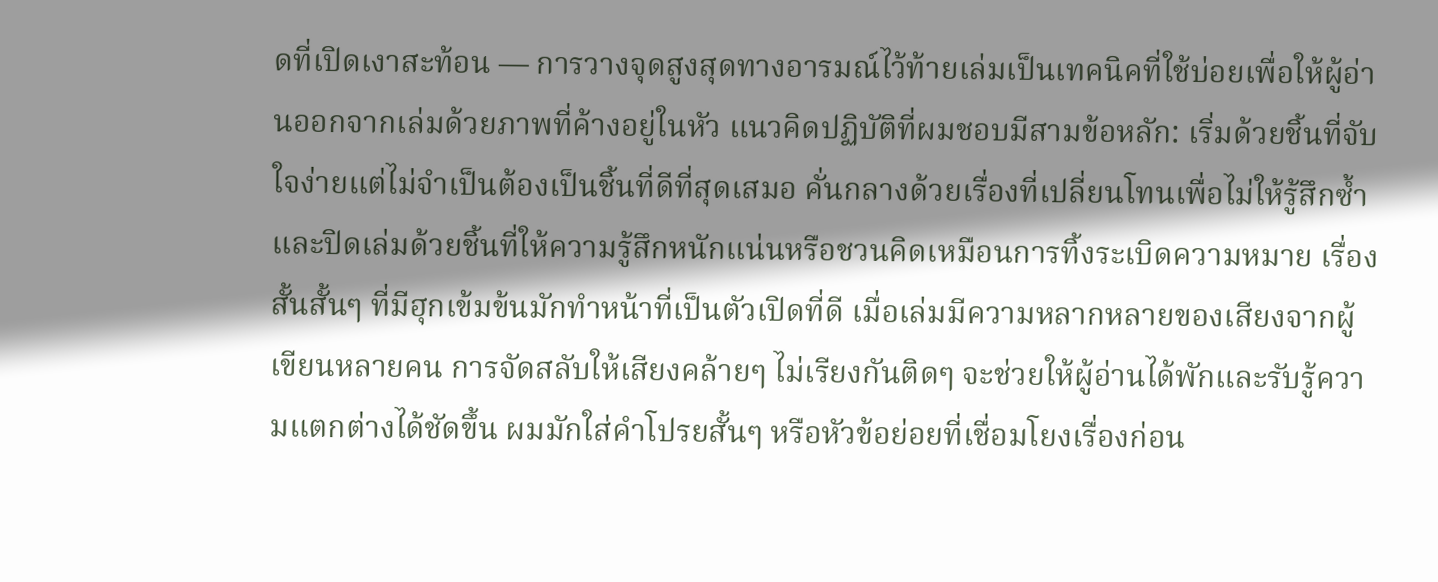ดที่เปิดเงาสะท้อน — การวางจุดสูงสุดทางอารมณ์ไว้ท้ายเล่มเป็นเทคนิคที่ใช้บ่อยเพื่อให้ผู้อ่านออกจากเล่มด้วยภาพที่ค้างอยู่ในหัว แนวคิดปฏิบัติที่ผมชอบมีสามข้อหลัก: เริ่มด้วยชิ้นที่จับใจง่ายแต่ไม่จำเป็นต้องเป็นชิ้นที่ดีที่สุดเสมอ คั่นกลางด้วยเรื่องที่เปลี่ยนโทนเพื่อไม่ให้รู้สึกซ้ำ และปิดเล่มด้วยชิ้นที่ให้ความรู้สึกหนักแน่นหรือชวนคิดเหมือนการทิ้งระเบิดความหมาย เรื่องสั้นสั้นๆ ที่มีฮุกเข้มข้นมักทำหน้าที่เป็นตัวเปิดที่ดี เมื่อเล่มมีความหลากหลายของเสียงจากผู้เขียนหลายคน การจัดสลับให้เสียงคล้ายๆ ไม่เรียงกันติดๆ จะช่วยให้ผู้อ่านได้พักและรับรู้ความแตกต่างได้ชัดขึ้น ผมมักใส่คำโปรยสั้นๆ หรือหัวข้อย่อยที่เชื่อมโยงเรื่องก่อน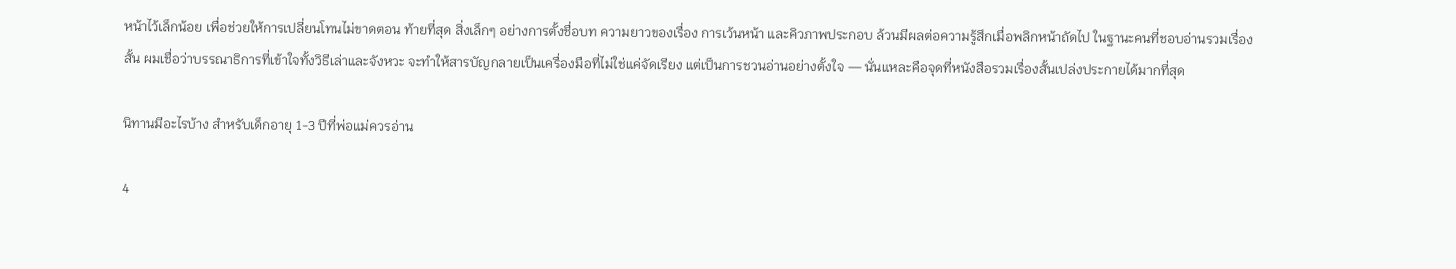หน้าไว้เล็กน้อย เพื่อช่วยให้การเปลี่ยนโทนไม่ขาดตอน ท้ายที่สุด สิ่งเล็กๆ อย่างการตั้งชื่อบท ความยาวของเรื่อง การเว้นหน้า และคิวภาพประกอบ ล้วนมีผลต่อความรู้สึกเมื่อพลิกหน้าถัดไป ในฐานะคนที่ชอบอ่านรวมเรื่องสั้น ผมเชื่อว่าบรรณาธิการที่เข้าใจทั้งวิธีเล่าและจังหวะ จะทำให้สารบัญกลายเป็นเครื่องมือที่ไม่ใช่แค่จัดเรียง แต่เป็นการชวนอ่านอย่างตั้งใจ — นั่นแหละคือจุดที่หนังสือรวมเรื่องสั้นเปล่งประกายได้มากที่สุด

นิทานมีอะไรบ้าง สำหรับเด็กอายุ 1-3 ปีที่พ่อแม่ควรอ่าน

4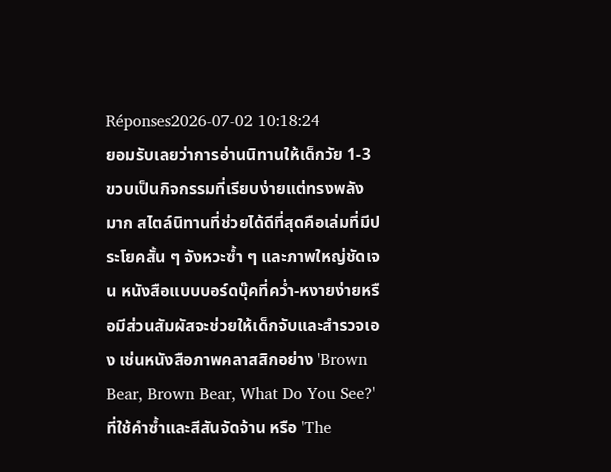Réponses2026-07-02 10:18:24
ยอมรับเลยว่าการอ่านนิทานให้เด็กวัย 1-3 ขวบเป็นกิจกรรมที่เรียบง่ายแต่ทรงพลังมาก สไตล์นิทานที่ช่วยได้ดีที่สุดคือเล่มที่มีประโยคสั้น ๆ จังหวะซ้ำ ๆ และภาพใหญ่ชัดเจน หนังสือแบบบอร์ดบุ๊คที่คว่ำ-หงายง่ายหรือมีส่วนสัมผัสจะช่วยให้เด็กจับและสำรวจเอง เช่นหนังสือภาพคลาสสิกอย่าง 'Brown Bear, Brown Bear, What Do You See?' ที่ใช้คำซ้ำและสีสันจัดจ้าน หรือ 'The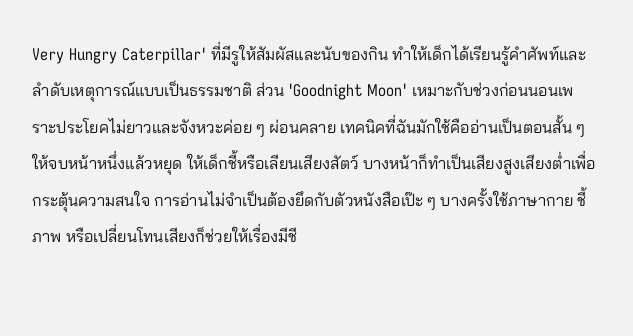Very Hungry Caterpillar' ที่มีรูให้สัมผัสและนับของกิน ทำให้เด็กได้เรียนรู้คำศัพท์และลำดับเหตุการณ์แบบเป็นธรรมชาติ ส่วน 'Goodnight Moon' เหมาะกับช่วงก่อนนอนเพราะประโยคไม่ยาวและจังหวะค่อย ๆ ผ่อนคลาย เทคนิคที่ฉันมักใช้คืออ่านเป็นตอนสั้น ๆ ให้จบหน้าหนึ่งแล้วหยุด ให้เด็กชี้หรือเลียนเสียงสัตว์ บางหน้าก็ทำเป็นเสียงสูงเสียงต่ำเพื่อกระตุ้นความสนใจ การอ่านไม่จำเป็นต้องยึดกับตัวหนังสือเป๊ะ ๆ บางครั้งใช้ภาษากาย ชี้ภาพ หรือเปลี่ยนโทนเสียงก็ช่วยให้เรื่องมีชี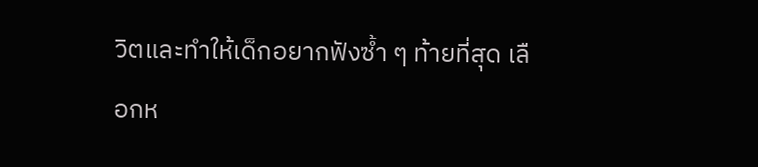วิตและทำให้เด็กอยากฟังซ้ำ ๆ ท้ายที่สุด เลือกห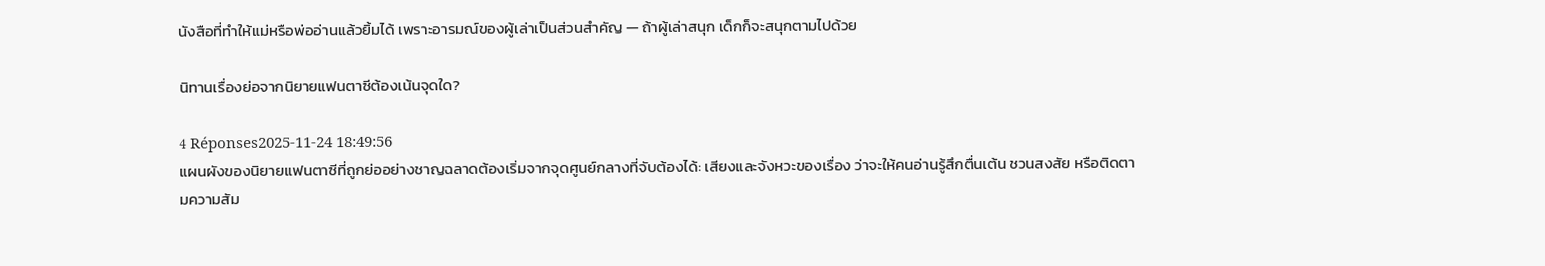นังสือที่ทำให้แม่หรือพ่ออ่านแล้วยิ้มได้ เพราะอารมณ์ของผู้เล่าเป็นส่วนสำคัญ — ถ้าผู้เล่าสนุก เด็กก็จะสนุกตามไปด้วย

นิทานเรื่องย่อจากนิยายแฟนตาซีต้องเน้นจุดใด?

4 Réponses2025-11-24 18:49:56
แผนผังของนิยายแฟนตาซีที่ถูกย่ออย่างชาญฉลาดต้องเริ่มจากจุดศูนย์กลางที่จับต้องได้: เสียงและจังหวะของเรื่อง ว่าจะให้คนอ่านรู้สึกตื่นเต้น ชวนสงสัย หรือติดตามความสัม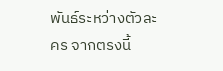พันธ์ระหว่างตัวละคร จากตรงนี้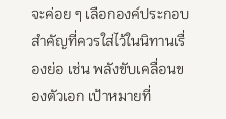จะค่อย ๆ เลือกองค์ประกอบสำคัญที่ควรใส่ไว้ในนิทานเรื่องย่อ เช่น พลังขับเคลื่อนของตัวเอก เป้าหมายที่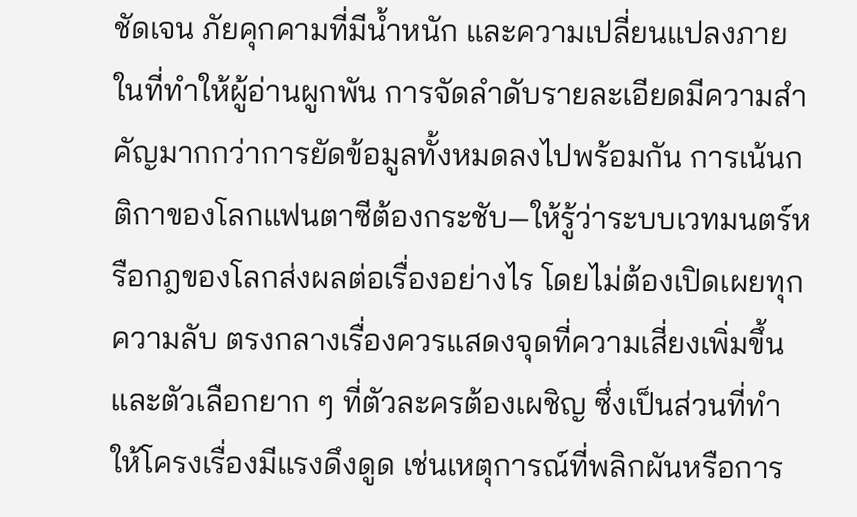ชัดเจน ภัยคุกคามที่มีน้ำหนัก และความเปลี่ยนแปลงภายในที่ทำให้ผู้อ่านผูกพัน การจัดลำดับรายละเอียดมีความสำคัญมากกว่าการยัดข้อมูลทั้งหมดลงไปพร้อมกัน การเน้นกติกาของโลกแฟนตาซีต้องกระชับ—ให้รู้ว่าระบบเวทมนตร์หรือกฎของโลกส่งผลต่อเรื่องอย่างไร โดยไม่ต้องเปิดเผยทุกความลับ ตรงกลางเรื่องควรแสดงจุดที่ความเสี่ยงเพิ่มขึ้นและตัวเลือกยาก ๆ ที่ตัวละครต้องเผชิญ ซึ่งเป็นส่วนที่ทำให้โครงเรื่องมีแรงดึงดูด เช่นเหตุการณ์ที่พลิกผันหรือการ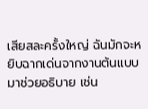เสียสละครั้งใหญ่ ฉันมักจะหยิบฉากเด่นจากงานต้นแบบมาช่วยอธิบาย เช่น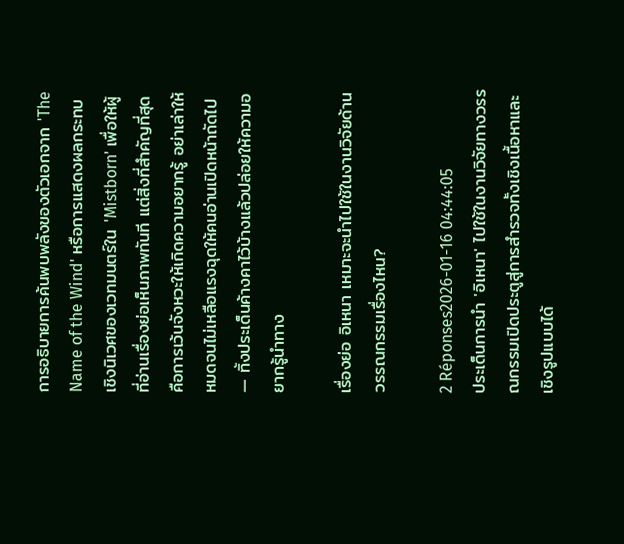การอธิบายการค้นพบพลังของตัวเอกจาก 'The Name of the Wind' หรือการแสดงผลกระทบเชิงนิเวศของเวทมนตร์ใน 'Mistborn' เพื่อให้ผู้ที่อ่านเรื่องย่อเห็นภาพทันที แต่สิ่งที่สำคัญที่สุดคือการเว้นจังหวะให้เกิดความอยากรู้ อย่าเล่าให้หมดจนไม่เหลือแรงฉุดให้คนอ่านเปิดหน้าถัดไป — ทิ้งประเด็นค้างคาไว้บ้างแล้วปล่อยให้ความอยากรู้นำทาง

เรื่องย่อ อิเหนา เหมาะจะนำไปใช้ในงานวิจัยด้านวรรณกรรมเรื่องไหน?

2 Réponses2026-01-16 04:44:05
ประเด็นการนำ 'อิเหนา' ไปใช้ในงานวิจัยทางวรรณกรรมเปิดประตูสู่การสำรวจทั้งเชิงเนื้อหาและเชิงรูปแบบได้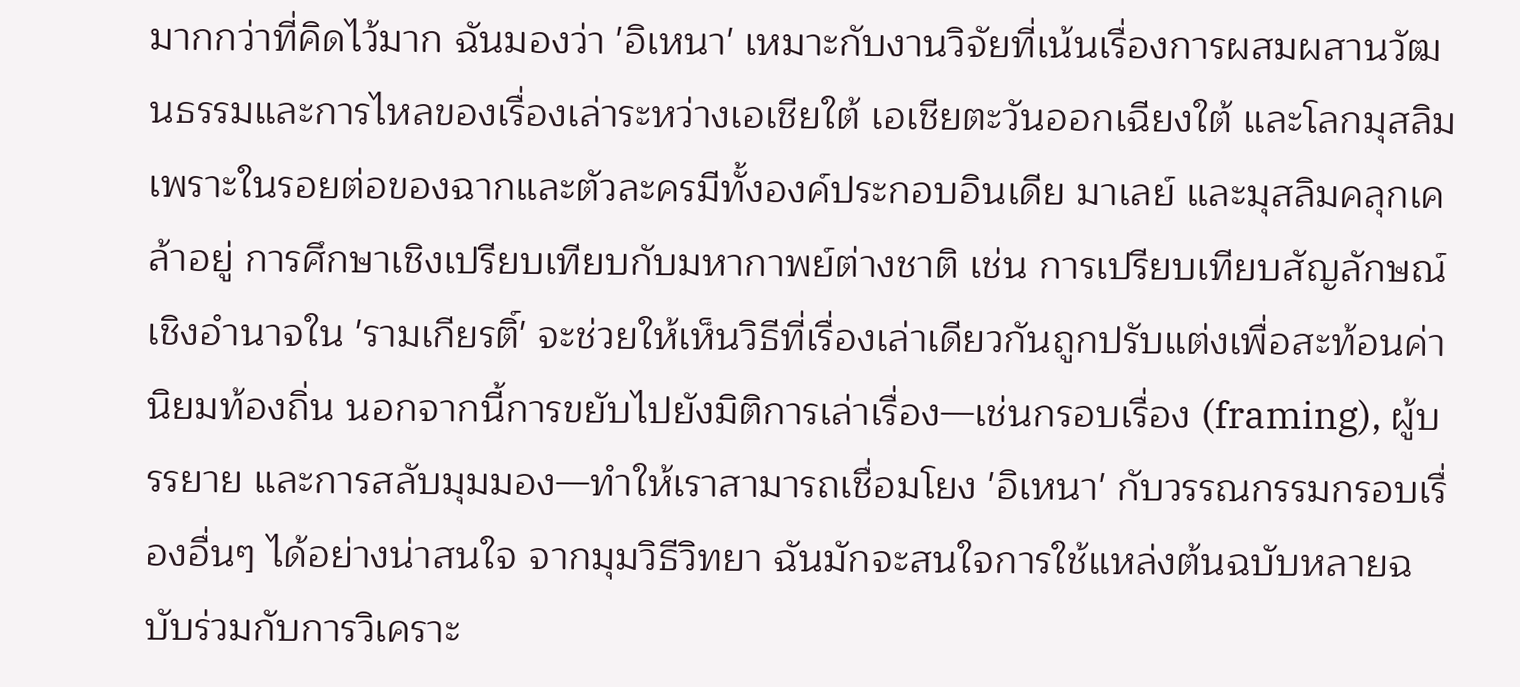มากกว่าที่คิดไว้มาก ฉันมองว่า 'อิเหนา' เหมาะกับงานวิจัยที่เน้นเรื่องการผสมผสานวัฒนธรรมและการไหลของเรื่องเล่าระหว่างเอเชียใต้ เอเชียตะวันออกเฉียงใต้ และโลกมุสลิม เพราะในรอยต่อของฉากและตัวละครมีทั้งองค์ประกอบอินเดีย มาเลย์ และมุสลิมคลุกเคล้าอยู่ การศึกษาเชิงเปรียบเทียบกับมหากาพย์ต่างชาติ เช่น การเปรียบเทียบสัญลักษณ์เชิงอำนาจใน 'รามเกียรติ์' จะช่วยให้เห็นวิธีที่เรื่องเล่าเดียวกันถูกปรับแต่งเพื่อสะท้อนค่านิยมท้องถิ่น นอกจากนี้การขยับไปยังมิติการเล่าเรื่อง—เช่นกรอบเรื่อง (framing), ผู้บรรยาย และการสลับมุมมอง—ทำให้เราสามารถเชื่อมโยง 'อิเหนา' กับวรรณกรรมกรอบเรื่องอื่นๆ ได้อย่างน่าสนใจ จากมุมวิธีวิทยา ฉันมักจะสนใจการใช้แหล่งต้นฉบับหลายฉบับร่วมกับการวิเคราะ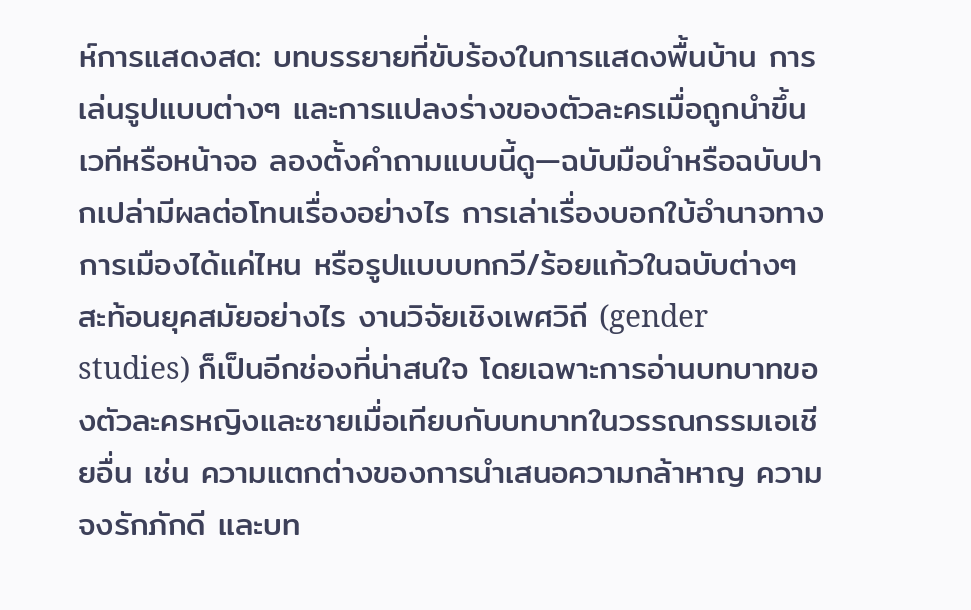ห์การแสดงสด: บทบรรยายที่ขับร้องในการแสดงพื้นบ้าน การเล่นรูปแบบต่างๆ และการแปลงร่างของตัวละครเมื่อถูกนำขึ้นเวทีหรือหน้าจอ ลองตั้งคำถามแบบนี้ดู—ฉบับมือนำหรือฉบับปากเปล่ามีผลต่อโทนเรื่องอย่างไร การเล่าเรื่องบอกใบ้อำนาจทางการเมืองได้แค่ไหน หรือรูปแบบบทกวี/ร้อยแก้วในฉบับต่างๆ สะท้อนยุคสมัยอย่างไร งานวิจัยเชิงเพศวิถี (gender studies) ก็เป็นอีกช่องที่น่าสนใจ โดยเฉพาะการอ่านบทบาทของตัวละครหญิงและชายเมื่อเทียบกับบทบาทในวรรณกรรมเอเชียอื่น เช่น ความแตกต่างของการนำเสนอความกล้าหาญ ความจงรักภักดี และบท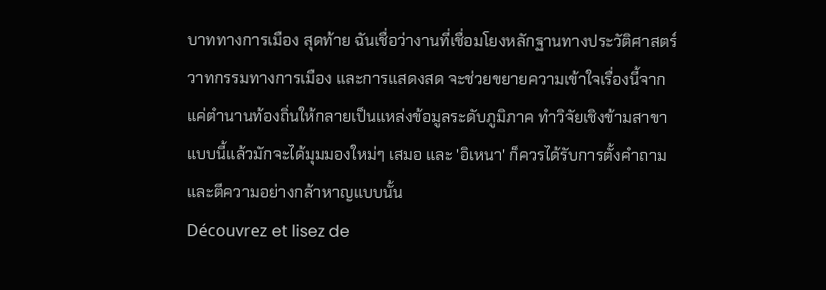บาททางการเมือง สุดท้าย ฉันเชื่อว่างานที่เชื่อมโยงหลักฐานทางประวัติศาสตร์ วาทกรรมทางการเมือง และการแสดงสด จะช่วยขยายความเข้าใจเรื่องนี้จากแค่ตำนานท้องถิ่นให้กลายเป็นแหล่งข้อมูลระดับภูมิภาค ทำวิจัยเชิงข้ามสาขาแบบนี้แล้วมักจะได้มุมมองใหม่ๆ เสมอ และ 'อิเหนา' ก็ควรได้รับการตั้งคำถามและตีความอย่างกล้าหาญแบบนั้น
Découvrez et lisez de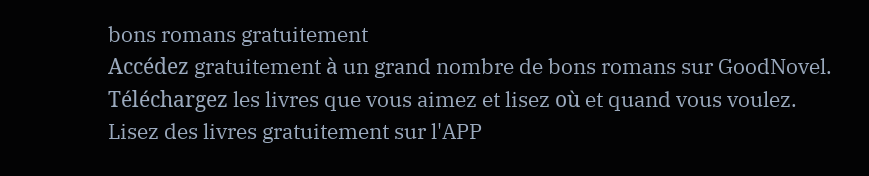bons romans gratuitement
Accédez gratuitement à un grand nombre de bons romans sur GoodNovel. Téléchargez les livres que vous aimez et lisez où et quand vous voulez.
Lisez des livres gratuitement sur l'APP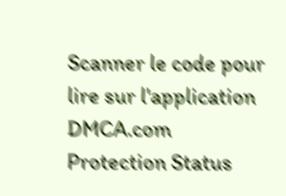Scanner le code pour lire sur l'application
DMCA.com Protection Status